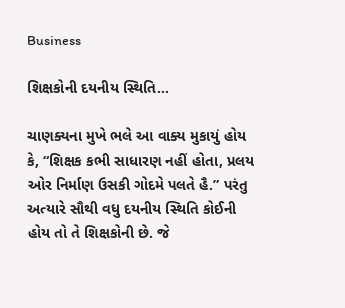Business

શિક્ષકોની દયનીય સ્થિતિ…

ચાણક્યના મુખે ભલે આ વાક્ય મુકાયું હોય કે, “શિક્ષક કભી સાધારણ નહીં હોતા, પ્રલય ઓર નિર્માણ ઉસકી ગોદમે પલતે હૈ.” પરંતુ અત્યારે સૌથી વધુ દયનીય સ્થિતિ કોઈની હોય તો તે શિક્ષકોની છે. જે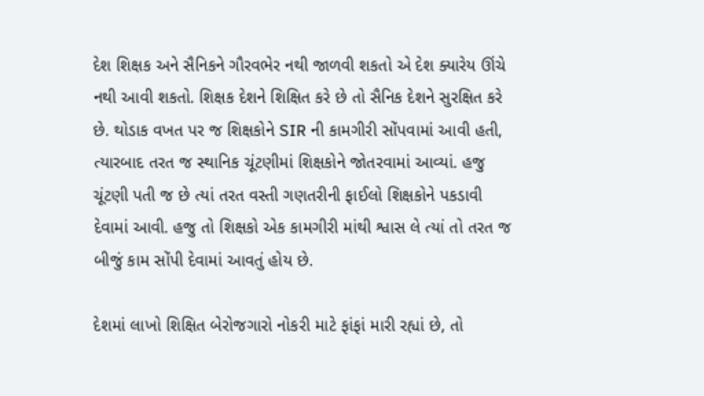દેશ શિક્ષક અને સૈનિકને ગૌરવભેર નથી જાળવી શકતો એ દેશ ક્યારેય ઊંચે નથી આવી શકતો. શિક્ષક દેશને શિક્ષિત કરે છે તો સૈનિક દેશને સુરક્ષિત કરે છે. થોડાક વખત પર જ શિક્ષકોને SIR ની કામગીરી સોંપવામાં આવી હતી, ત્યારબાદ તરત જ સ્થાનિક ચૂંટણીમાં શિક્ષકોને જોતરવામાં આવ્યાં. હજુ ચૂંટણી પતી જ છે ત્યાં તરત વસ્તી ગણતરીની ફાઈલો શિક્ષકોને પકડાવી દેવામાં આવી. હજુ તો શિક્ષકો એક કામગીરી માંથી શ્વાસ લે ત્યાં તો તરત જ બીજું કામ સોંપી દેવામાં આવતું હોય છે.

દેશમાં લાખો શિક્ષિત બેરોજગારો નોકરી માટે ફાંફાં મારી રહ્યાં છે, તો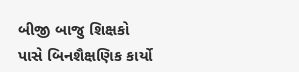બીજી બાજુ શિક્ષકો પાસે બિનશૈક્ષણિક કાર્યો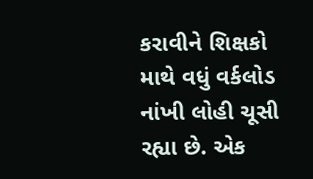કરાવીને શિક્ષકો માથે વધું વર્કલોડ નાંખી લોહી ચૂસી રહ્યા છે. એક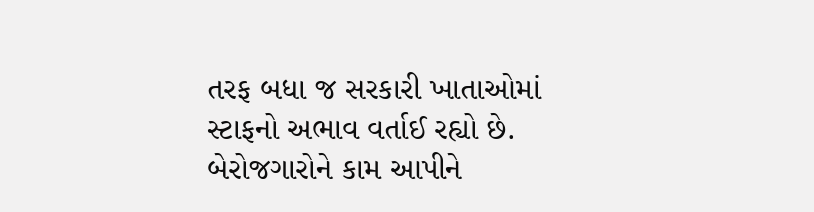તરફ બધા જ સરકારી ખાતાઓમાં સ્ટાફનો અભાવ વર્તાઈ રહ્યો છે. બેરોજગારોને કામ આપીને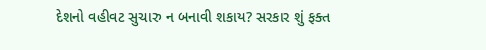દેશનો વહીવટ સુચારુ ન બનાવી શકાય? સરકાર શું ફક્ત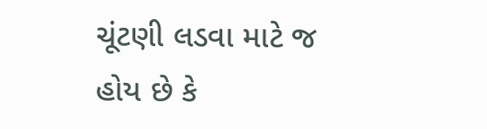ચૂંટણી લડવા માટે જ હોય છે કે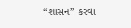“શાસન” કરવા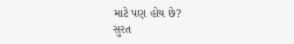માટે પણ હોય છે?
સુરત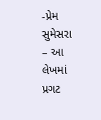-પ્રેમ સુમેસરા        – આ લેખમાં પ્રગટ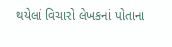થયેલાં વિચારો લેખકનાં પોતાના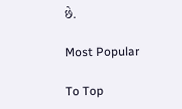છે.

Most Popular

To Top